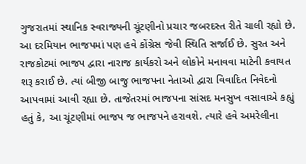ગુજરાતમાં સ્થાનિક સ્વરાજ્યની ચૂંટણીનો પ્રચાર જબરદસ્ત રીતે ચાલી રહ્યો છે. આ દરમિયાન ભાજપમાં પણ હવે કોંગ્રેસ જેવી સ્થિતિ સર્જાઈ છે. સુરત અને રાજકોટમાં ભાજપ દ્વારા નારાજ કાર્યકરો અને લોકોને મનાવવા માટેની કવાયત શરૂ કરાઈ છે. ત્યાં બીજી બાજુ ભાજપના નેતાઓ દ્વારા વિવાદિત નિવેદનો આપવામાં આવી રહ્યા છે. તાજેતરમાં ભાજપના સાંસદ મનસુખ વસાવાએ કહ્યું હતું કે, આ ચૂંટણીમાં ભાજપ જ ભાજપને હરાવશે. ત્યારે હવે અમરેલીના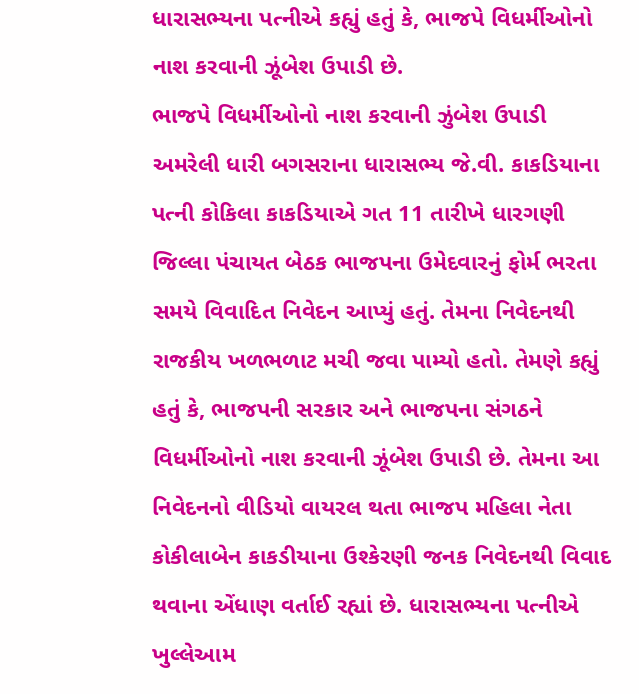ધારાસભ્યના પત્નીએ કહ્યું હતું કે, ભાજપે વિધર્મીઓનો નાશ કરવાની ઝૂંબેશ ઉપાડી છે.
ભાજપે વિધર્મીઓનો નાશ કરવાની ઝુંબેશ ઉપાડી
અમરેલી ધારી બગસરાના ધારાસભ્ય જે.વી. કાકડિયાના પત્ની કોકિલા કાકડિયાએ ગત 11 તારીખે ધારગણી જિલ્લા પંચાયત બેઠક ભાજપના ઉમેદવારનું ફોર્મ ભરતા સમયે વિવાદિત નિવેદન આપ્યું હતું. તેમના નિવેદનથી રાજકીય ખળભળાટ મચી જવા પામ્યો હતો. તેમણે કહ્યું હતું કે, ભાજપની સરકાર અને ભાજપના સંગઠને વિધર્મીઓનો નાશ કરવાની ઝૂંબેશ ઉપાડી છે. તેમના આ નિવેદનનો વીડિયો વાયરલ થતા ભાજપ મહિલા નેતા કોકીલાબેન કાકડીયાના ઉશ્કેરણી જનક નિવેદનથી વિવાદ થવાના એંધાણ વર્તાઈ રહ્યાં છે. ધારાસભ્યના પત્નીએ ખુલ્લેઆમ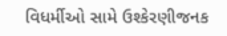વિધર્મીઓ સામે ઉશ્કેરણીજનક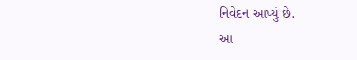નિવેદન આપ્યું છે.
આ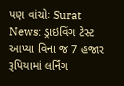પણ વાંચોઃ Surat News: ડ્રાઇવિંગ ટેસ્ટ આપ્યા વિના જ 7 હજાર રૂપિયામાં લર્નિંગ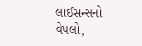લાઈસન્સનો વેપલો,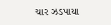ચાર ઝડપાયા